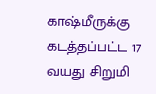காஷ்மீருக்கு கடத்தப்பட்ட 17 வயது சிறுமி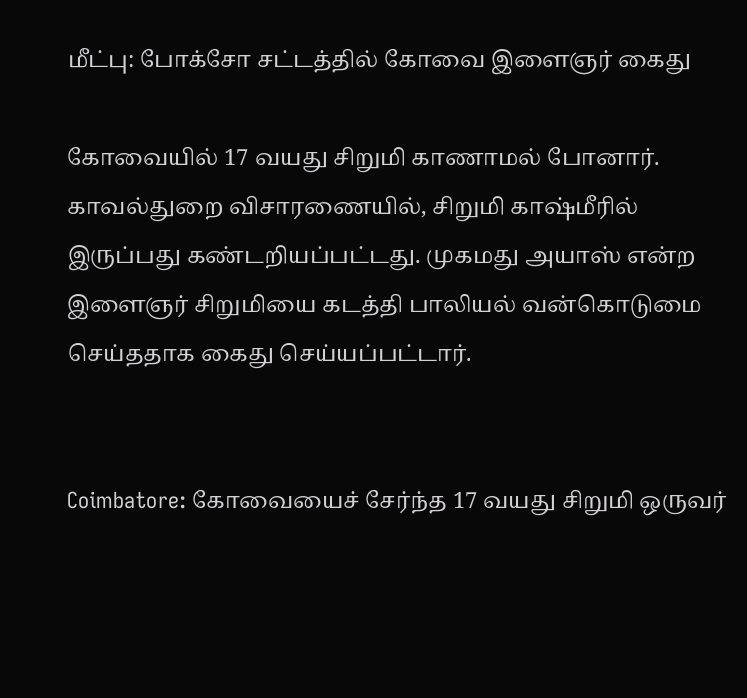மீட்பு: போக்சோ சட்டத்தில் கோவை இளைஞர் கைது

கோவையில் 17 வயது சிறுமி காணாமல் போனார். காவல்துறை விசாரணையில், சிறுமி காஷ்மீரில் இருப்பது கண்டறியப்பட்டது. முகமது அயாஸ் என்ற இளைஞர் சிறுமியை கடத்தி பாலியல் வன்கொடுமை செய்ததாக கைது செய்யப்பட்டார்.


Coimbatore: கோவையைச் சேர்ந்த 17 வயது சிறுமி ஒருவர்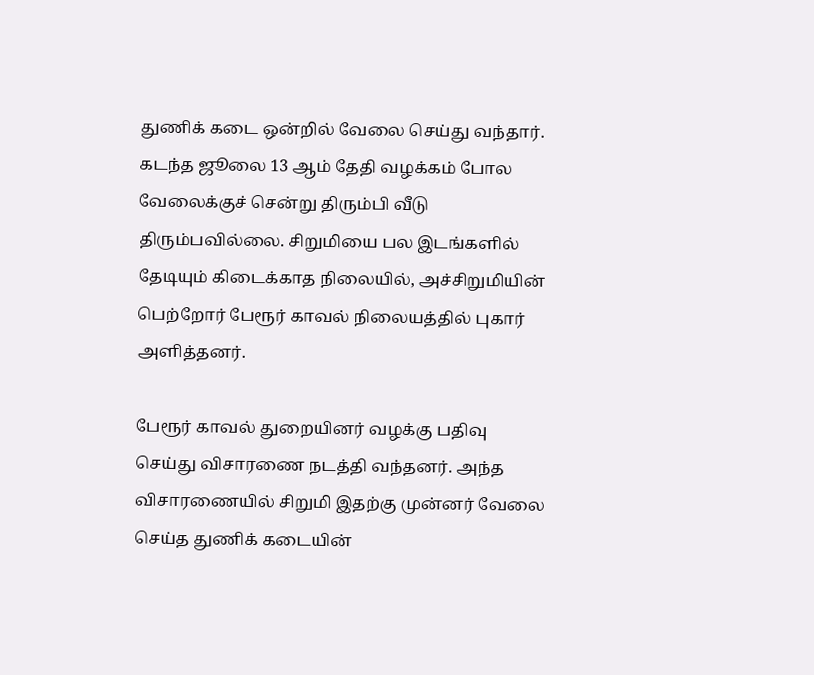துணிக் கடை ஒன்றில் வேலை செய்து வந்தார். கடந்த ஜூலை 13 ஆம் தேதி வழக்கம் போல வேலைக்குச் சென்று திரும்பி வீடு திரும்பவில்லை. சிறுமியை பல இடங்களில் தேடியும் கிடைக்காத நிலையில், அச்சிறுமியின் பெற்றோர் பேரூர் காவல் நிலையத்தில் புகார் அளித்தனர்.

பேரூர் காவல் துறையினர் வழக்கு பதிவு செய்து விசாரணை நடத்தி வந்தனர். அந்த விசாரணையில் சிறுமி இதற்கு முன்னர் வேலை செய்த துணிக் கடையின்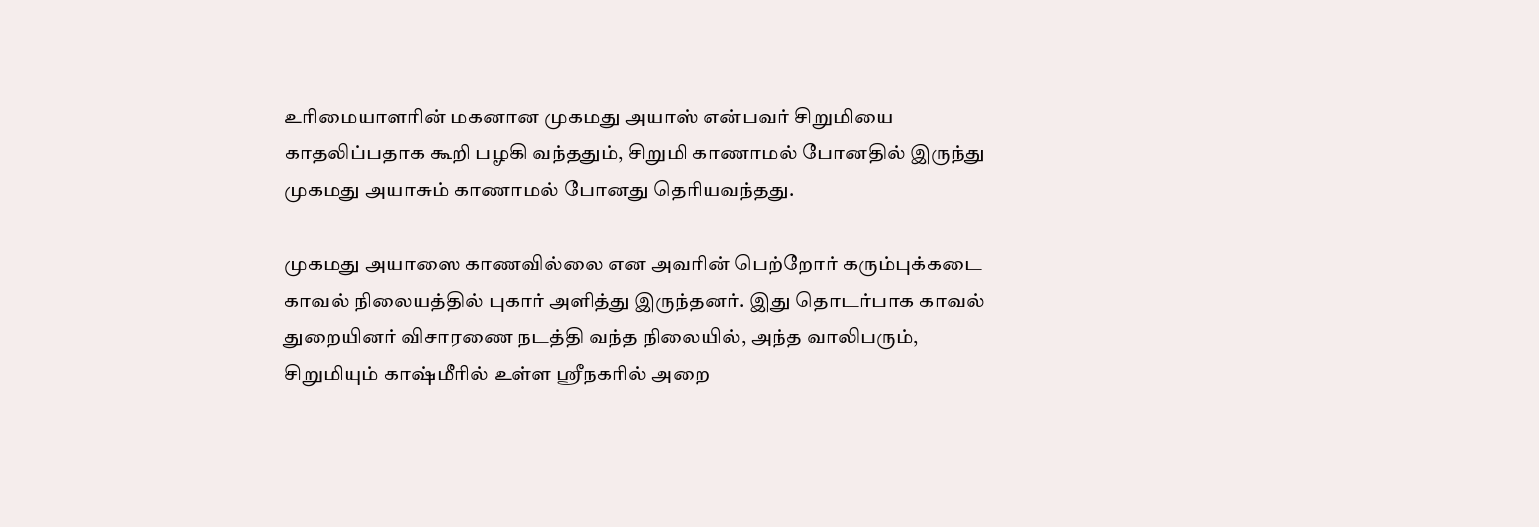உரிமையாளரின் மகனான முகமது அயாஸ் என்பவர் சிறுமியை காதலிப்பதாக கூறி பழகி வந்ததும், சிறுமி காணாமல் போனதில் இருந்து முகமது அயாசும் காணாமல் போனது தெரியவந்தது.

முகமது அயாஸை காணவில்லை என அவரின் பெற்றோர் கரும்புக்கடை காவல் நிலையத்தில் புகார் அளித்து இருந்தனர். இது தொடர்பாக காவல் துறையினர் விசாரணை நடத்தி வந்த நிலையில், அந்த வாலிபரும், சிறுமியும் காஷ்மீரில் உள்ள ஸ்ரீநகரில் அறை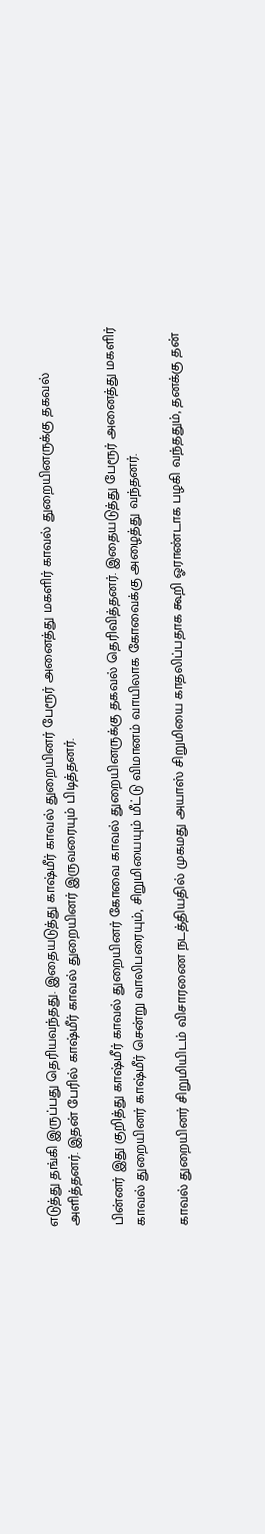எடுத்து தங்கி இருப்பது தெரியவந்தது. இதையடுத்து காஷ்மீர் காவல் துறையினர் பேரூர் அனைத்து மகளிர் காவல் துறையினருக்கு தகவல் அளித்தனர். இதன் பேரில் காஷ்மீர் காவல் துறையினர் இருவரையும் பிடித்தனர்.

பின்னர் இது குறித்து காஷ்மீர் காவல் துறையினர் கோவை காவல் துறையினருக்கு தகவல் தெரிவித்தனர். இதையடுத்து பேரூர் அனைத்து மகளிர் காவல் துறையினர் காஷ்மீர் சென்று வாலிபரையும், சிறுமியையும் மீட்டு விமானம் வாயிலாக கோவைக்கு அழைத்து வந்தனர்.

காவல் துறையினர் சிறுமியிடம் விசாரணை நடத்தியதில் முகமது அயாஸ் சிறுமியை காதலிப்பதாக கூறி ஓராண்டாக பழகி வந்ததும், தனக்கு தன்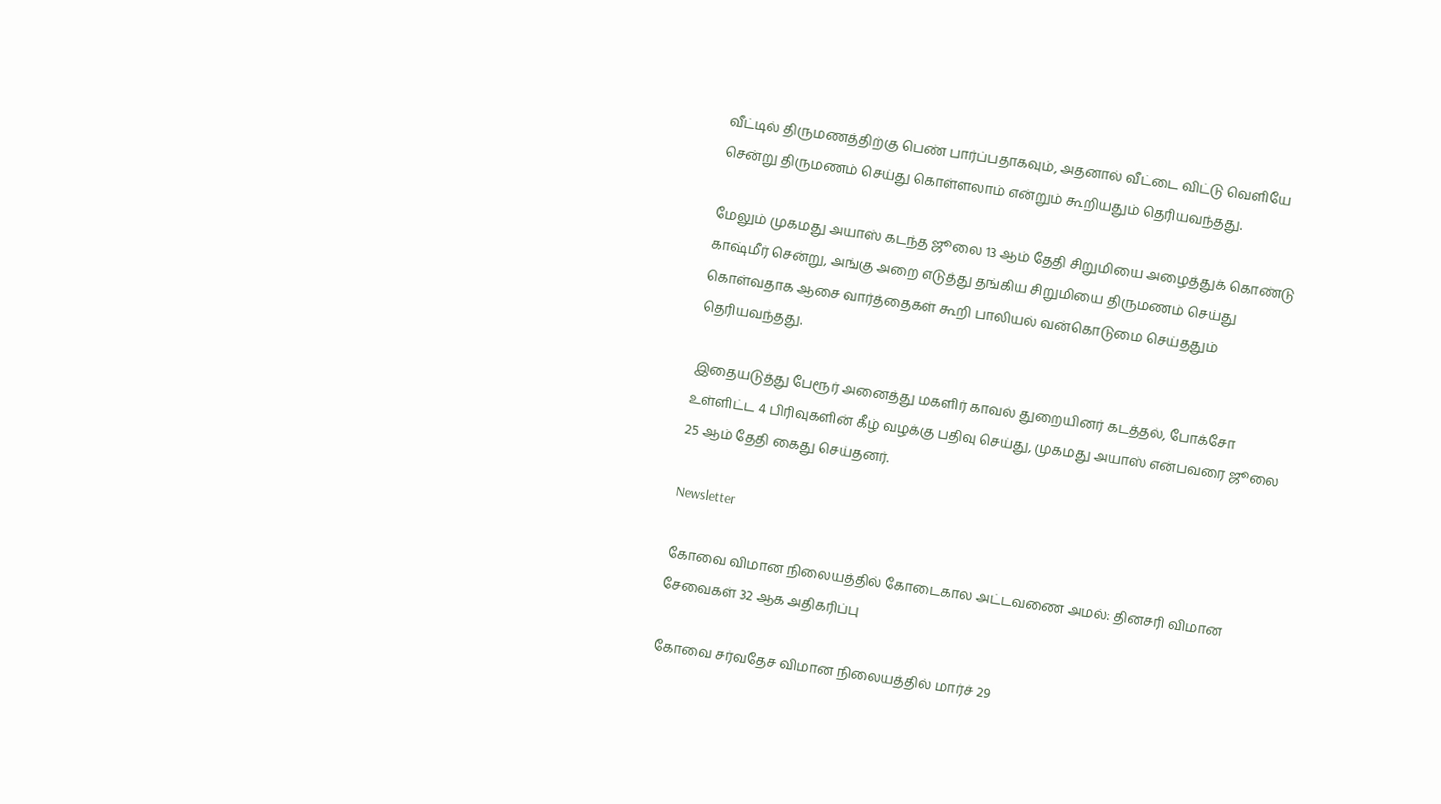வீட்டில் திருமணத்திற்கு பெண் பார்ப்பதாகவும், அதனால் வீட்டை விட்டு வெளியே சென்று திருமணம் செய்து கொள்ளலாம் என்றும் கூறியதும் தெரியவந்தது.

மேலும் முகமது அயாஸ் கடந்த ஜூலை 13 ஆம் தேதி சிறுமியை அழைத்துக் கொண்டு காஷ்மீர் சென்று, அங்கு அறை எடுத்து தங்கிய சிறுமியை திருமணம் செய்து கொள்வதாக ஆசை வார்த்தைகள் கூறி பாலியல் வன்கொடுமை செய்ததும் தெரியவந்தது.

இதையடுத்து பேரூர் அனைத்து மகளிர் காவல் துறையினர் கடத்தல், போக்சோ உள்ளிட்ட 4 பிரிவுகளின் கீழ் வழக்கு பதிவு செய்து, முகமது அயாஸ் என்பவரை ஜூலை 25 ஆம் தேதி கைது செய்தனர்.

Newsletter

கோவை விமான நிலையத்தில் கோடைகால அட்டவணை அமல்: தினசரி விமான சேவைகள் 32 ஆக அதிகரிப்பு

கோவை சர்வதேச விமான நிலையத்தில் மார்ச் 29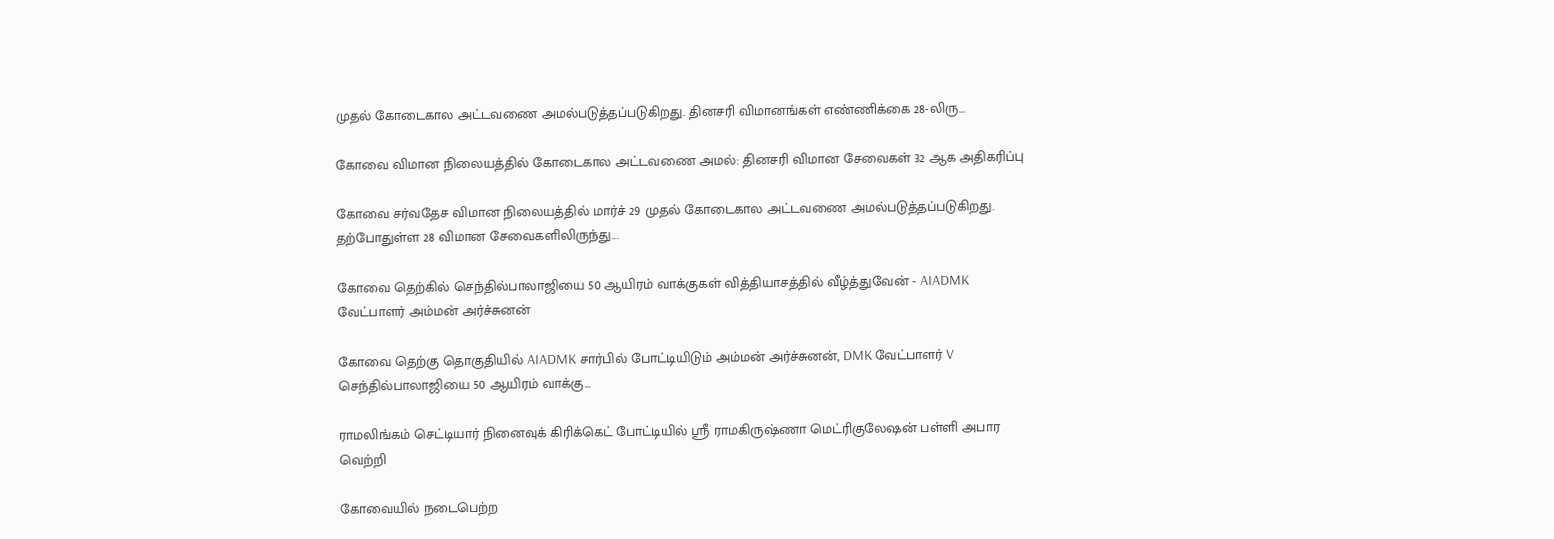முதல் கோடைகால அட்டவணை அமல்படுத்தப்படுகிறது. தினசரி விமானங்கள் எண்ணிக்கை 28-லிரு...

கோவை விமான நிலையத்தில் கோடைகால அட்டவணை அமல்: தினசரி விமான சேவைகள் 32 ஆக அதிகரிப்பு

கோவை சர்வதேச விமான நிலையத்தில் மார்ச் 29 முதல் கோடைகால அட்டவணை அமல்படுத்தப்படுகிறது. தற்போதுள்ள 28 விமான சேவைகளிலிருந்து...

கோவை தெற்கில் செந்தில்பாலாஜியை 50 ஆயிரம் வாக்குகள் வித்தியாசத்தில் வீழ்த்துவேன் - AIADMK வேட்பாளர் அம்மன் அர்ச்சுனன்

கோவை தெற்கு தொகுதியில் AIADMK சார்பில் போட்டியிடும் அம்மன் அர்ச்சுனன், DMK வேட்பாளர் V செந்தில்பாலாஜியை 50 ஆயிரம் வாக்கு...

ராமலிங்கம் செட்டியார் நினைவுக் கிரிக்கெட் போட்டியில் ஸ்ரீ ராமகிருஷ்ணா மெட்ரிகுலேஷன் பள்ளி அபார வெற்றி

கோவையில் நடைபெற்ற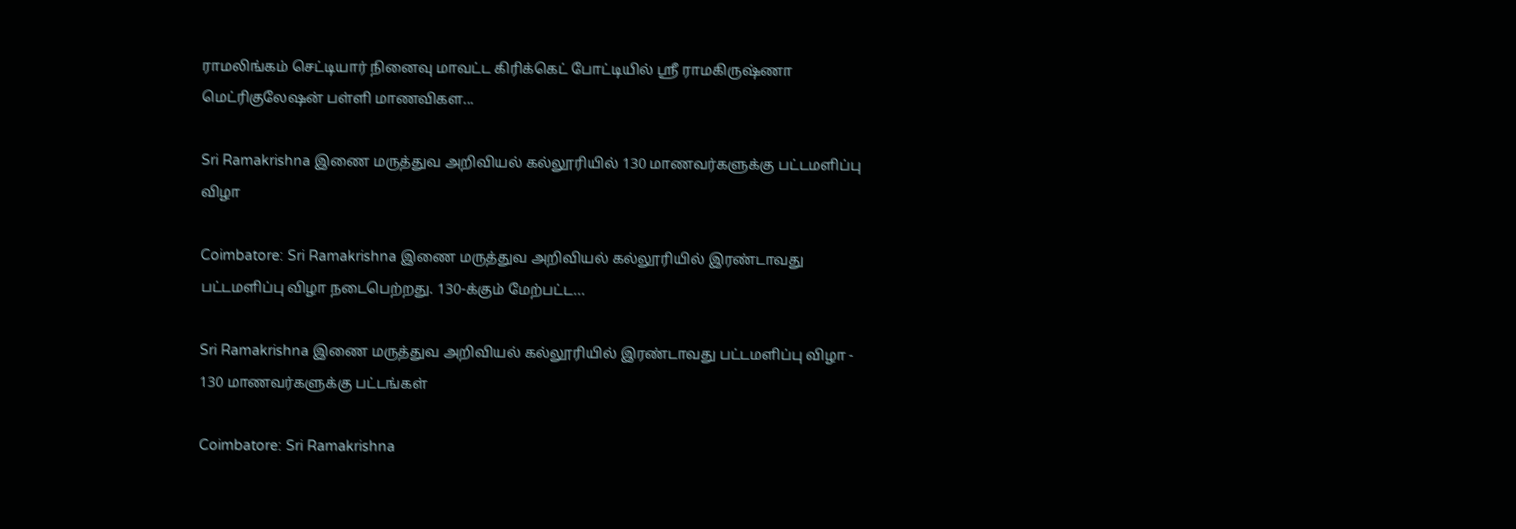ராமலிங்கம் செட்டியார் நினைவு மாவட்ட கிரிக்கெட் போட்டியில் ஸ்ரீ ராமகிருஷ்ணா மெட்ரிகுலேஷன் பள்ளி மாணவிகள...

Sri Ramakrishna இணை மருத்துவ அறிவியல் கல்லூரியில் 130 மாணவர்களுக்கு பட்டமளிப்பு விழா

Coimbatore: Sri Ramakrishna இணை மருத்துவ அறிவியல் கல்லூரியில் இரண்டாவது பட்டமளிப்பு விழா நடைபெற்றது. 130-க்கும் மேற்பட்ட...

Sri Ramakrishna இணை மருத்துவ அறிவியல் கல்லூரியில் இரண்டாவது பட்டமளிப்பு விழா - 130 மாணவர்களுக்கு பட்டங்கள்

Coimbatore: Sri Ramakrishna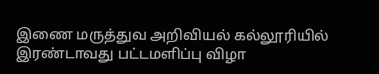இணை மருத்துவ அறிவியல் கல்லூரியில் இரண்டாவது பட்டமளிப்பு விழா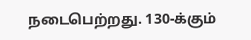நடைபெற்றது. 130-க்கும்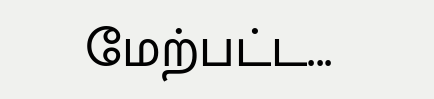மேற்பட்ட...